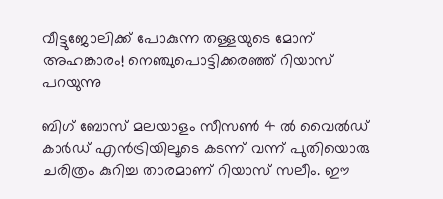വീട്ടുജോലിക്ക് പോകുന്ന തള്ളയുടെ മോന് അഹങ്കാരം! നെഞ്ചുപൊട്ടിക്കരഞ്ഞ് റിയാസ് പറയുന്നു

ബിഗ് ബോസ് മലയാളം സീസണ്‍ 4 ല്‍ വൈല്‍ഡ് കാര്‍ഡ് എന്‍ട്രിയിലൂടെ കടന്ന് വന്ന് പുതിയൊരു ചരിത്രം കുറിച്ച താരമാണ് റിയാസ് സലീം. ഈ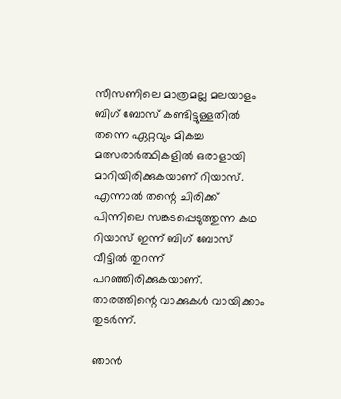സീസണിലെ മാത്രമല്ല മലയാളം ബിഗ് ബോസ് കണ്ടിട്ടുള്ളതില്‍ തന്നെ ഏറ്റവും മികച്ച മത്സരാര്‍ത്ഥികളില്‍ ഒരാളായി മാറിയിരിക്കുകയാണ് റിയാസ്. എന്നാല്‍ തന്റെ ചിരിക്ക് പിന്നിലെ സങ്കടപ്പെടുത്തുന്ന കഥ റിയാസ് ഇന്ന് ബിഗ് ബോസ് വീട്ടില്‍ തുറന്ന് പറഞ്ഞിരിക്കുകയാണ്. താരത്തിന്റെ വാക്കുകള്‍ വായിക്കാം തുടര്‍ന്ന്.

ഞാന്‍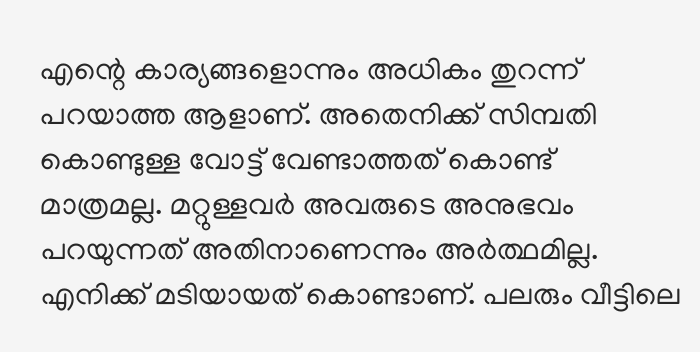എന്റെ കാര്യങ്ങളൊന്നും അധികം തുറന്ന് പറയാത്ത ആളാണ്. അതെനിക്ക് സിമ്പതി കൊണ്ടുള്ള വോട്ട് വേണ്ടാത്തത് കൊണ്ട് മാത്രമല്ല. മറ്റുള്ളവര്‍ അവരുടെ അനുഭവം പറയുന്നത് അതിനാണെന്നും അര്‍ത്ഥമില്ല. എനിക്ക് മടിയായത് കൊണ്ടാണ്. പലരും വീട്ടിലെ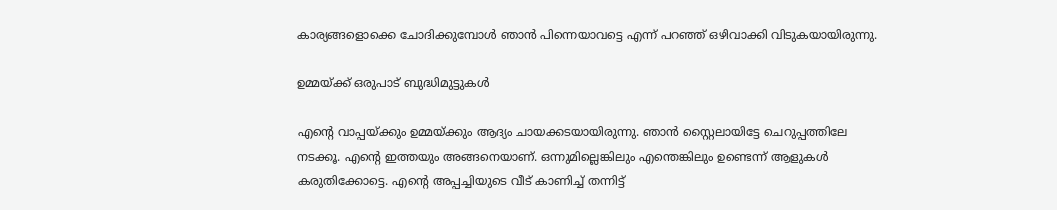കാര്യങ്ങളൊക്കെ ചോദിക്കുമ്പോള്‍ ഞാന്‍ പിന്നെയാവട്ടെ എന്ന് പറഞ്ഞ് ഒഴിവാക്കി വിടുകയായിരുന്നു.

ഉമ്മയ്ക്ക് ഒരുപാട് ബുദ്ധിമുട്ടുകള്‍

എന്റെ വാപ്പയ്ക്കും ഉമ്മയ്ക്കും ആദ്യം ചായക്കടയായിരുന്നു. ഞാന്‍ സ്റ്റൈലായിട്ടേ ചെറുപ്പത്തിലേ നടക്കൂ. എന്റെ ഇത്തയും അങ്ങനെയാണ്. ഒന്നുമില്ലെങ്കിലും എന്തെങ്കിലും ഉണ്ടെന്ന് ആളുകള്‍ കരുതിക്കോട്ടെ. എന്റെ അപ്പച്ചിയുടെ വീട് കാണിച്ച് തന്നിട്ട്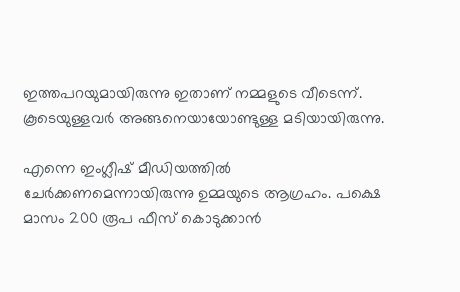ഇത്തപറയുമായിരുന്നു ഇതാണ് നമ്മളുടെ വീടെന്ന്. കൂടെയുള്ളവര്‍ അങ്ങനെയായോണ്ടുള്ള മടിയായിരുന്നു.

എന്നെ ഇംഗ്ലീഷ് മീഡിയത്തില്‍ ചേര്‍ക്കണമെന്നായിരുന്നു ഉമ്മയുടെ ആഗ്രഹം. പക്ഷെ മാസം 200 രൂപ ഫീസ് കൊടുക്കാന്‍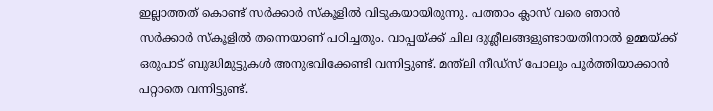ഇല്ലാത്തത് കൊണ്ട് സര്‍ക്കാര്‍ സ്‌കൂളില്‍ വിടുകയായിരുന്നു. പത്താം ക്ലാസ് വരെ ഞാന്‍ സര്‍ക്കാര്‍ സ്‌കൂളില്‍ തന്നെയാണ് പഠിച്ചതും. വാപ്പയ്ക്ക് ചില ദുശ്ലീലങ്ങളുണ്ടായതിനാല്‍ ഉമ്മയ്ക്ക് ഒരുപാട് ബുദ്ധിമുട്ടുകള്‍ അനുഭവിക്കേണ്ടി വന്നിട്ടുണ്ട്. മന്ത്‌ലി നീഡ്‌സ് പോലും പൂര്‍ത്തിയാക്കാന്‍ പറ്റാതെ വന്നിട്ടുണ്ട്.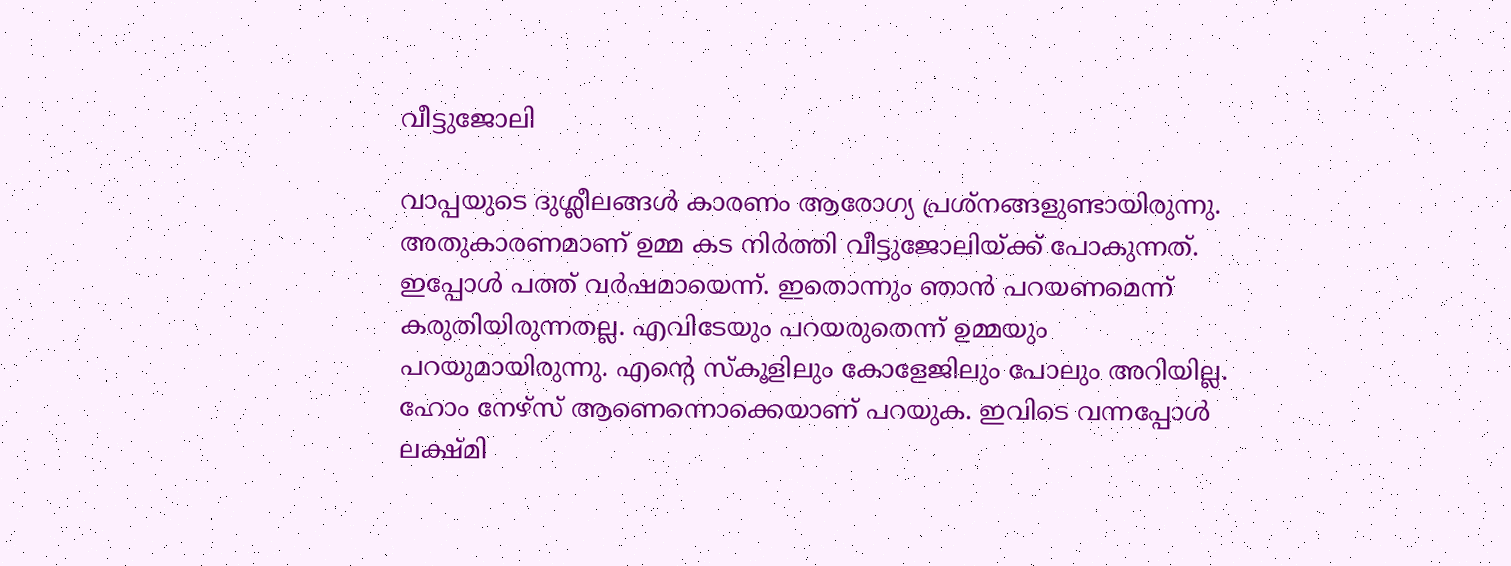വീട്ടുജോലി

വാപ്പയുടെ ദുശ്ലീലങ്ങള്‍ കാരണം ആരോഗ്യ പ്രശ്‌നങ്ങളുണ്ടായിരുന്നു. അതുകാരണമാണ് ഉമ്മ കട നിര്‍ത്തി വീട്ടുജോലിയ്ക്ക് പോകുന്നത്. ഇപ്പോള്‍ പത്ത് വര്‍ഷമായെന്ന്. ഇതൊന്നും ഞാന്‍ പറയണമെന്ന് കരുതിയിരുന്നതല്ല. എവിടേയും പറയരുതെന്ന് ഉമ്മയും പറയുമായിരുന്നു. എന്റെ സ്‌കൂളിലും കോളേജിലും പോലും അറിയില്ല. ഹോം നേഴ്‌സ് ആണെന്നൊക്കെയാണ് പറയുക. ഇവിടെ വന്നപ്പോള്‍ ലക്ഷ്മി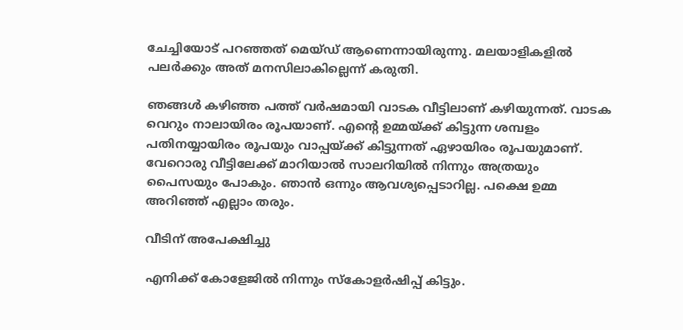ചേച്ചിയോട് പറഞ്ഞത് മെയ്ഡ് ആണെന്നായിരുന്നു. മലയാളികളില്‍ പലര്‍ക്കും അത് മനസിലാകില്ലെന്ന് കരുതി.

ഞങ്ങള്‍ കഴിഞ്ഞ പത്ത് വര്‍ഷമായി വാടക വീട്ടിലാണ് കഴിയുന്നത്. വാടക വെറും നാലായിരം രൂപയാണ്. എന്റെ ഉമ്മയ്ക്ക് കിട്ടുന്ന ശമ്പളം പതിനയ്യായിരം രൂപയും വാപ്പയ്ക്ക് കിട്ടുന്നത് ഏഴായിരം രൂപയുമാണ്. വേറൊരു വീട്ടിലേക്ക് മാറിയാല്‍ സാലറിയില്‍ നിന്നും അത്രയും പൈസയും പോകും. ഞാന്‍ ഒന്നും ആവശ്യപ്പെടാറില്ല. പക്ഷെ ഉമ്മ അറിഞ്ഞ് എല്ലാം തരും.

വീടിന് അപേക്ഷിച്ചു

എനിക്ക് കോളേജില്‍ നിന്നും സ്‌കോളര്‍ഷിപ്പ് കിട്ടും.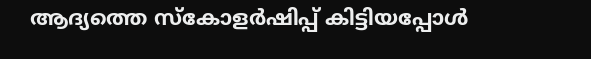ആദ്യത്തെ സ്‌കോളര്‍ഷിപ്പ് കിട്ടിയപ്പോള്‍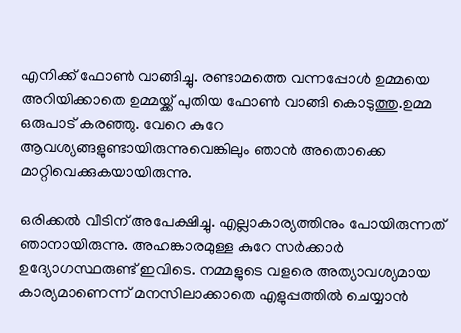എനിക്ക് ഫോണ്‍ വാങ്ങിച്ചു. രണ്ടാമത്തെ വന്നപ്പോള്‍ ഉമ്മയെ അറിയിക്കാതെ ഉമ്മയ്ക്ക് പുതിയ ഫോണ്‍ വാങ്ങി കൊടുത്തു.ഉമ്മ ഒരുപാട് കരഞ്ഞു. വേറെ കുറേ ആവശ്യങ്ങളുണ്ടായിരുന്നുവെങ്കിലും ഞാന്‍ അതൊക്കെ മാറ്റിവെക്കുകയായിരുന്നു.

ഒരിക്കല്‍ വീടിന് അപേക്ഷിച്ചു. എല്ലാകാര്യത്തിനും പോയിരുന്നത് ഞാനായിരുന്നു. അഹങ്കാരമുള്ള കുറേ സര്‍ക്കാര്‍ ഉദ്യോഗസ്ഥരുണ്ട് ഇവിടെ. നമ്മളുടെ വളരെ അത്യാവശ്യമായ കാര്യമാണെന്ന് മനസിലാക്കാതെ എളുപ്പത്തില്‍ ചെയ്യാന്‍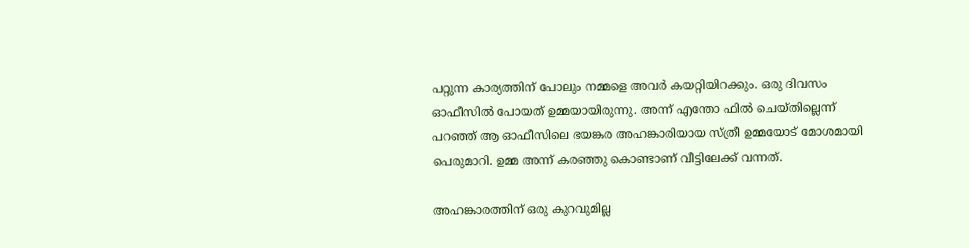പറ്റുന്ന കാര്യത്തിന് പോലും നമ്മളെ അവര്‍ കയറ്റിയിറക്കും. ഒരു ദിവസം ഓഫീസില്‍ പോയത് ഉമ്മയായിരുന്നു. അന്ന് എന്തോ ഫില്‍ ചെയ്തില്ലെന്ന് പറഞ്ഞ് ആ ഓഫീസിലെ ഭയങ്കര അഹങ്കാരിയായ സ്ത്രീ ഉമ്മയോട് മോശമായി പെരുമാറി. ഉമ്മ അന്ന് കരഞ്ഞു കൊണ്ടാണ് വീട്ടിലേക്ക് വന്നത്.

അഹങ്കാരത്തിന് ഒരു കുറവുമില്ല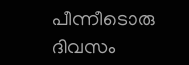പീന്നീടൊരു ദിവസം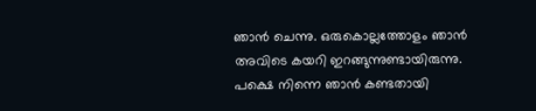ഞാന്‍ ചെന്നു. ഒരുകൊല്ലത്തോളം ഞാന്‍ അവിടെ കയറി ഇറങ്ങുന്നുണ്ടായിരുന്നു. പക്ഷെ നിന്നെ ഞാന്‍ കണ്ടതായി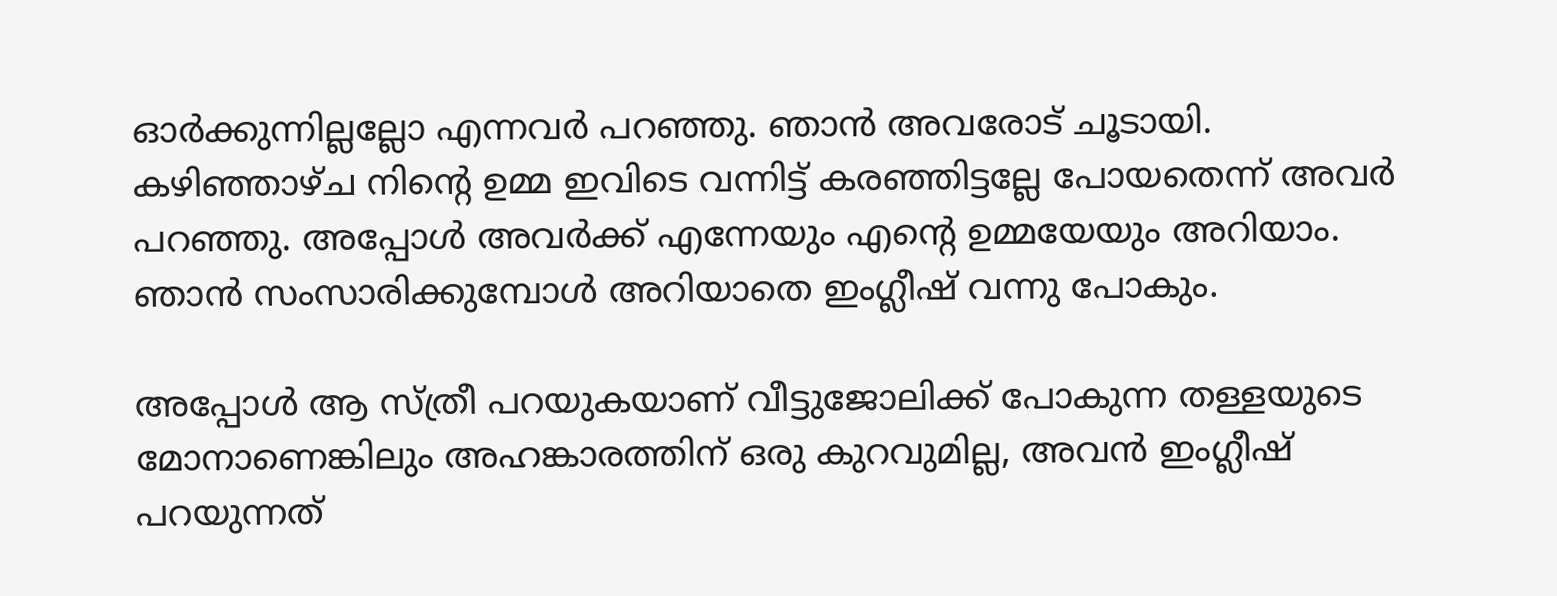ഓര്‍ക്കുന്നില്ലല്ലോ എന്നവര്‍ പറഞ്ഞു. ഞാന്‍ അവരോട് ചൂടായി. കഴിഞ്ഞാഴ്ച നിന്റെ ഉമ്മ ഇവിടെ വന്നിട്ട് കരഞ്ഞിട്ടല്ലേ പോയതെന്ന് അവര്‍ പറഞ്ഞു. അപ്പോള്‍ അവര്‍ക്ക് എന്നേയും എന്റെ ഉമ്മയേയും അറിയാം. ഞാന്‍ സംസാരിക്കുമ്പോള്‍ അറിയാതെ ഇംഗ്ലീഷ് വന്നു പോകും.

അപ്പോള്‍ ആ സ്ത്രീ പറയുകയാണ് വീട്ടുജോലിക്ക് പോകുന്ന തള്ളയുടെ മോനാണെങ്കിലും അഹങ്കാരത്തിന് ഒരു കുറവുമില്ല, അവന്‍ ഇംഗ്ലീഷ് പറയുന്നത്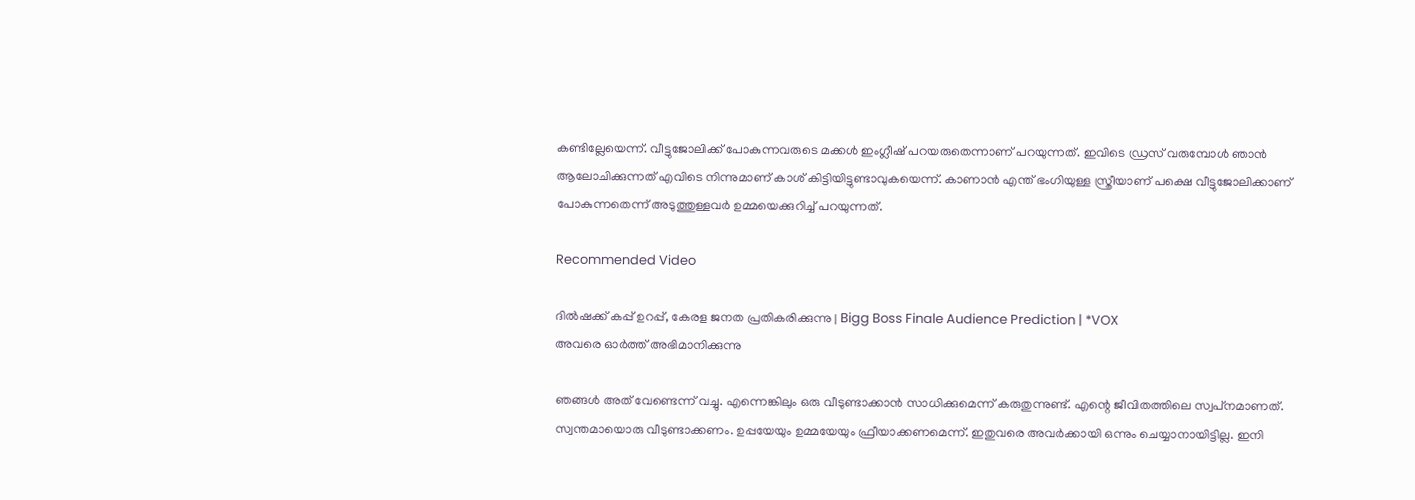കണ്ടില്ലേയെന്ന്. വീട്ടുജോലിക്ക് പോകുന്നവരുടെ മക്കള്‍ ഇംഗ്ലീഷ് പറയരുതെന്നാണ് പറയുന്നത്. ഇവിടെ ഡ്രസ് വരുമ്പോള്‍ ഞാന്‍ ആലോചിക്കുന്നത് എവിടെ നിന്നുമാണ് കാശ് കിട്ടിയിട്ടുണ്ടാവുകയെന്ന്. കാണാന്‍ എന്ത് ഭംഗിയുള്ള സ്ത്രീയാണ് പക്ഷെ വീട്ടുജോലിക്കാണ് പോകുന്നതെന്ന് അടുത്തുള്ളവര്‍ ഉമ്മയെക്കുറിച്ച് പറയുന്നത്.

Recommended Video

ദില്‍ഷക്ക് കപ്പ് ഉറപ്പ്, കേരള ജനത പ്രതികരിക്കുന്നു | Bigg Boss Finale Audience Prediction | *VOX
അവരെ ഓര്‍ത്ത് അഭിമാനിക്കുന്നു

ഞങ്ങള്‍ അത് വേണ്ടെന്ന് വച്ചു. എന്നെങ്കിലും ഒരു വീടുണ്ടാക്കാന്‍ സാധിക്കുമെന്ന് കരുതുന്നുണ്ട്. എന്റെ ജീവിതത്തിലെ സ്വപ്‌നമാണത്. സ്വന്തമായൊരു വീടുണ്ടാക്കണം. ഉപ്പയേയും ഉമ്മയേയും ഫ്രീയാക്കണമെന്ന്. ഇതുവരെ അവര്‍ക്കായി ഒന്നും ചെയ്യാനായിട്ടില്ല. ഇനി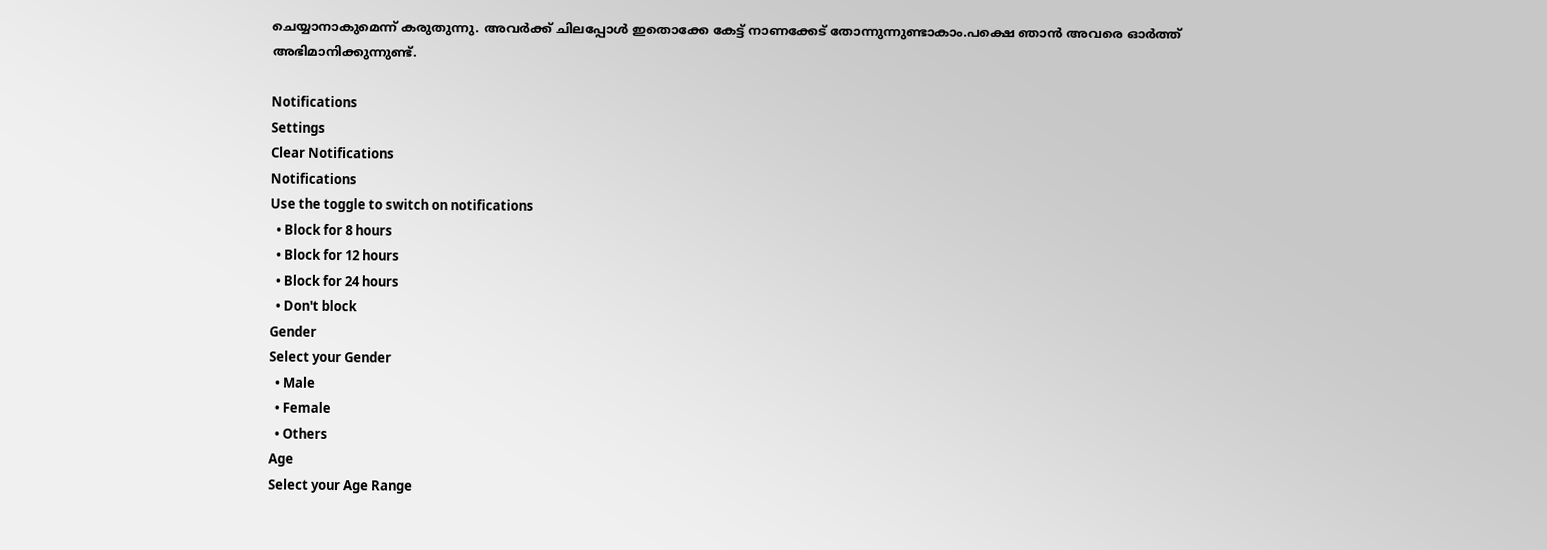ചെയ്യാനാകുമെന്ന് കരുതുന്നു. അവര്‍ക്ക് ചിലപ്പോള്‍ ഇതൊക്കേ കേട്ട് നാണക്കേട് തോന്നുന്നുണ്ടാകാം.പക്ഷെ ഞാന്‍ അവരെ ഓര്‍ത്ത് അഭിമാനിക്കുന്നുണ്ട്.

Notifications
Settings
Clear Notifications
Notifications
Use the toggle to switch on notifications
  • Block for 8 hours
  • Block for 12 hours
  • Block for 24 hours
  • Don't block
Gender
Select your Gender
  • Male
  • Female
  • Others
Age
Select your Age Range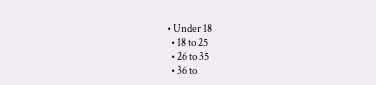• Under 18
  • 18 to 25
  • 26 to 35
  • 36 to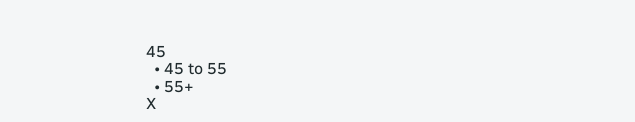45
  • 45 to 55
  • 55+
X